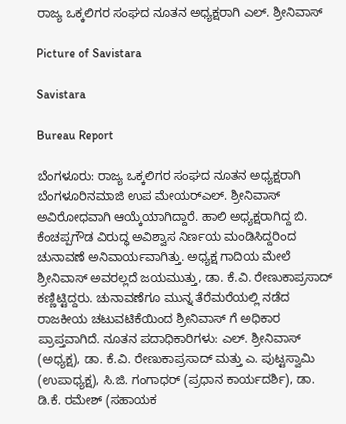ರಾಜ್ಯ ಒಕ್ಕಲಿಗರ ಸಂಘದ ನೂತನ ಅಧ್ಯಕ್ಷರಾಗಿ ಎಲ್. ಶ್ರೀನಿವಾಸ್

Picture of Savistara

Savistara

Bureau Report

ಬೆಂಗಳೂರು: ರಾಜ್ಯ ಒಕ್ಕಲಿಗರ ಸಂಘದ ನೂತನ ಅಧ್ಯಕ್ಷರಾಗಿ ಬೆಂಗಳೂರಿನಮಾಜಿ ಉಪ ಮೇಯರ್‌ಎಲ್. ಶ್ರೀನಿವಾಸ್ ಅವಿರೋಧವಾಗಿ ಆಯ್ಕೆಯಾಗಿದ್ದಾರೆ. ಹಾಲಿ ಅಧ್ಯಕ್ಷರಾಗಿದ್ದ ಬಿ. ಕೆಂಚಪ್ಪಗೌಡ ವಿರುದ್ಧ ಅವಿಶ್ವಾಸ ನಿರ್ಣಯ ಮಂಡಿಸಿದ್ದರಿಂದ ಚುನಾವಣೆ ಅನಿವಾರ್ಯವಾಗಿತ್ತು. ಅಧ್ಯಕ್ಷ ಗಾದಿಯ ಮೇಲೆ ಶ್ರೀನಿವಾಸ್‌ ಅವರಲ್ಲದೆ ಜಯಮುತ್ತು, ಡಾ. ಕೆ.ವಿ. ರೇಣುಕಾಪ್ರಸಾದ್ ಕಣ್ಣಿಟ್ಟಿದ್ದರು. ಚುನಾವಣೆಗೂ ಮುನ್ನ ತೆರೆಮರೆಯಲ್ಲಿ ನಡೆದ ರಾಜಕೀಯ ಚಟುವಟಿಕೆಯಿಂದ ಶ್ರೀನಿವಾಸ್ ಗೆ ಅಧಿಕಾರ ಪ್ರಾಪ್ತವಾಗಿದೆ. ನೂತನ ಪದಾಧಿಕಾರಿಗಳು: ಎಲ್‌. ಶ್ರೀನಿವಾಸ್‌ (ಅಧ್ಯಕ್ಷ), ಡಾ. ಕೆ.ವಿ. ರೇಣುಕಾಪ್ರಸಾದ್ ಮತ್ತು ಎ. ಪುಟ್ಟಸ್ವಾಮಿ (ಉಪಾಧ್ಯಕ್ಷ), ಸಿ.ಜಿ. ಗಂಗಾಧರ್ (ಪ್ರಧಾನ ಕಾರ್ಯದರ್ಶಿ), ಡಾ. ಡಿ.ಕೆ. ರಮೇಶ್‌ (ಸಹಾಯಕ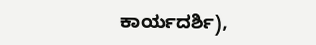ಕಾರ್ಯದರ್ಶಿ),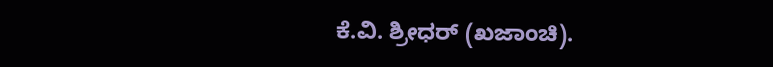ಕೆ.ವಿ. ಶ್ರೀಧರ್ (ಖಜಾಂಚಿ).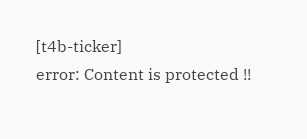[t4b-ticker]
error: Content is protected !!